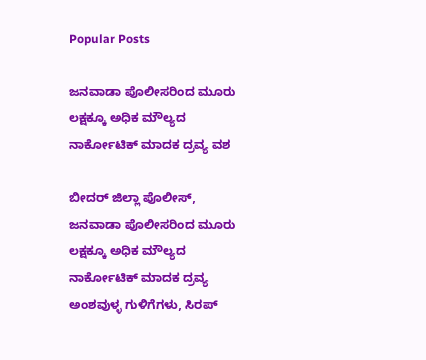Popular Posts

ಜನವಾಡಾ ಪೊಲೀಸರಿಂದ ಮೂರು ಲಕ್ಷಕ್ಕೂ ಅಧಿಕ ಮೌಲ್ಯದ ನಾರ್ಕೋಟಿಕ್ ಮಾದಕ ದ್ರವ್ಯ ವಶ

ಬೀದರ್ ಜಿಲ್ಲಾ ಪೊಲೀಸ್, ಜನವಾಡಾ ಪೊಲೀಸರಿಂದ ಮೂರು ಲಕ್ಷಕ್ಕೂ ಅಧಿಕ ಮೌಲ್ಯದ ನಾರ್ಕೋಟಿಕ್ ಮಾದಕ ದ್ರವ್ಯ ಅಂಶವುಳ್ಳ ಗುಳಿಗೆಗಳು, ಸಿರಪ್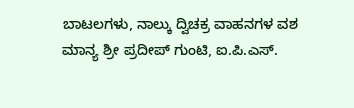ಬಾಟಲಗಳು, ನಾಲ್ಕು ದ್ವಿಚಕ್ರ ವಾಹನಗಳ ವಶ
ಮಾನ್ಯ ಶ್ರೀ ಪ್ರದೀಪ್ ಗುಂಟಿ, ಐ.ಪಿ.ಎಸ್.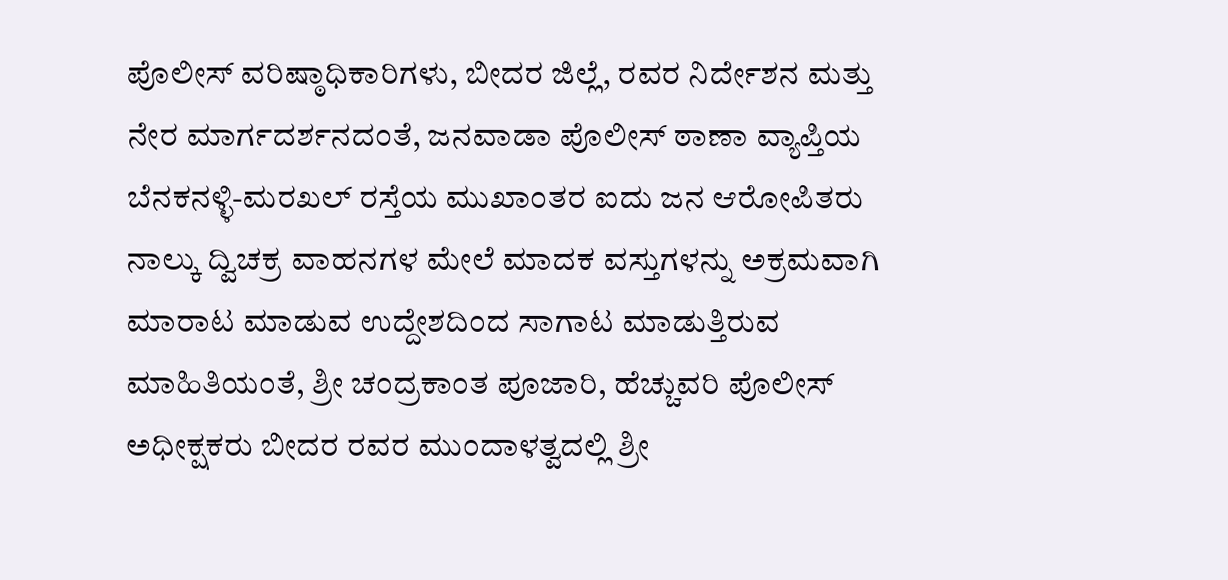ಪೊಲೀಸ್ ವರಿಷ್ಠಾಧಿಕಾರಿಗಳು, ಬೀದರ ಜಿಲ್ಲೆ, ರವರ ನಿರ್ದೇಶನ ಮತ್ತು ನೇರ ಮಾರ್ಗದರ್ಶನದಂತೆ, ಜನವಾಡಾ ಪೊಲೀಸ್ ಠಾಣಾ ವ್ಯಾಪ್ತಿಯ ಬೆನಕನಳ್ಳಿ-ಮರಖಲ್ ರಸ್ತೆಯ ಮುಖಾಂತರ ಐದು ಜನ ಆರೋಪಿತರು ನಾಲ್ಕು ದ್ವಿಚಕ್ರ ವಾಹನಗಳ ಮೇಲೆ ಮಾದಕ ವಸ್ತುಗಳನ್ನು ಅಕ್ರಮವಾಗಿ ಮಾರಾಟ ಮಾಡುವ ಉದ್ದೇಶದಿಂದ ಸಾಗಾಟ ಮಾಡುತ್ತಿರುವ ಮಾಹಿತಿಯಂತೆ, ಶ್ರೀ ಚಂದ್ರಕಾಂತ ಪೂಜಾರಿ, ಹೆಚ್ಚುವರಿ ಪೊಲೀಸ್ ಅಧೀಕ್ಷಕರು ಬೀದರ ರವರ ಮುಂದಾಳತ್ವದಲ್ಲಿ ಶ್ರೀ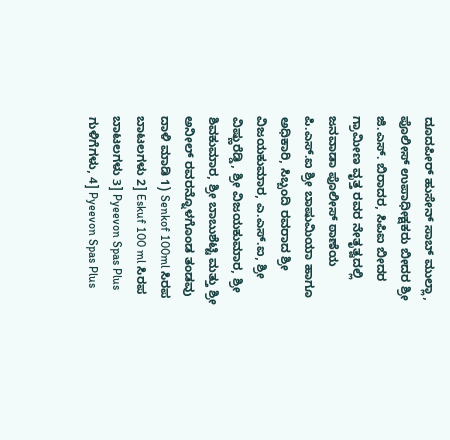ದೂದಪೀರ್ ಹುಸೇನ್ ಸಾಬ್ ಮುಲ್ಲಾ, ಪೊಲೀಸ್ ಉಪಾಧೀಕ್ಷಕರು ಬೀದರ ಶ್ರೀ ಜಿ.ಎಸ್. ಬಿರಾದರ, ಸಿಪಿಐ ಬೀದರ ಗ್ರಾಮೀಣ ವೃತ್ತ ರವರ ನೇತೃತ್ವದಲ್ಲಿ ಜನವಾಡಾ ಪೊಲೀಸ್ ಠಾಣೆಯ ಪಿ.ಎಸ್.ಐ ಶ್ರೀ ಬಾಷುಮಿಯಾ ಹಾಗೂ ಅಧಿಕಾರಿ, ಸಿಬ್ಬಂದಿ ರವರಾದ ಶ್ರೀ ವಿಜಯಕುಮಾರ, ಎ.ಎಸ್‌.ಐ, ಶ್ರೀ ವಿಷ್ಣುರೆಡ್ಡಿ, ಶ್ರೀ ವಿಜಯಕುಮಾರ, ಶ್ರೀ ಶಿವಕುಮಾರ, ಶ್ರೀ ಬಾಬುಶೆಟ್ಟಿ ಮತ್ತು ಶ್ರೀ ಅನೀಲ್ ರವರನ್ನೊಳಗೊಂಡ ತಂಡವು ದಾಳಿ ಮಾಡಿ 1) Senkof 100ml ಸಿರಪ ಬಾಟಲಗಳು 2] Eskuf 100 ml ಸಿರಪ ಬಾಟಲಗಳು 3] Pyeevon Spas Plus ಗುಳಿಗೆಗಳು, 4] Pyeevon Spas Plus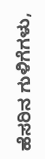ಹೆಸರಿನ ಗುಳಿಗೆಗಳು,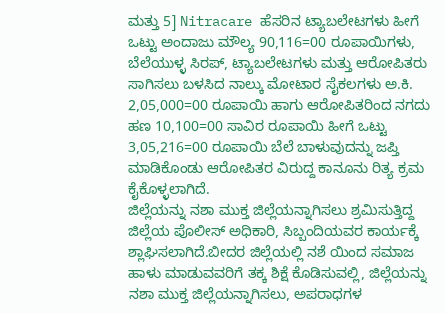ಮತ್ತು 5] Nitracare ಹೆಸರಿನ ಟ್ಯಾಬಲೇಟಗಳು ಹೀಗೆ ಒಟ್ಟು ಅಂದಾಜು ಮೌಲ್ಯ 90,116=00 ರೂಪಾಯಿಗಳು, ಬೆಲೆಯುಳ್ಳ ಸಿರಪ್, ಟ್ಯಾಬಲೇಟಗಳು ಮತ್ತು ಆರೋಪಿತರು ಸಾಗಿಸಲು ಬಳಸಿದ ನಾಲ್ಕು ಮೋಟಾರ ಸೈಕಲಗಳು ಅ.ಕಿ. 2,05,000=00 ರೂಪಾಯಿ ಹಾಗು ಆರೋಪಿತರಿಂದ ನಗದು ಹಣ 10,100=00 ಸಾವಿರ ರೂಪಾಯಿ ಹೀಗೆ ಒಟ್ಟು 3,05,216=00 ರೂಪಾಯಿ ಬೆಲೆ ಬಾಳುವುದನ್ನು ಜಪ್ತಿ ಮಾಡಿಕೊಂಡು ಆರೋಪಿತರ ವಿರುದ್ದ ಕಾನೂನು ರಿತ್ಯ ಕ್ರಮ ಕೈಕೊಳ್ಳಲಾಗಿದೆ.
ಜಿಲ್ಲೆಯನ್ನು ನಶಾ ಮುಕ್ತ ಜಿಲ್ಲೆಯನ್ನಾಗಿಸಲು ಶ್ರಮಿಸುತ್ತಿದ್ದ ಜಿಲ್ಲೆಯ ಪೊಲೀಸ್ ಅಧಿಕಾರಿ, ಸಿಬ್ಬಂದಿಯವರ ಕಾರ್ಯಕ್ಕೆ ಶ್ಲಾಘಿಸಲಾಗಿದೆ.ಬೀದರ ಜಿಲ್ಲೆಯಲ್ಲಿ ನಶೆ ಯಿಂದ ಸಮಾಜ ಹಾಳು ಮಾಡುವವರಿಗೆ ತಕ್ಕ ಶಿಕ್ಷೆ ಕೊಡಿಸುವಲ್ಲಿ, ಜಿಲ್ಲೆಯನ್ನು ನಶಾ ಮುಕ್ತ ಜಿಲ್ಲೆಯನ್ನಾಗಿಸಲು, ಅಪರಾಧಗಳ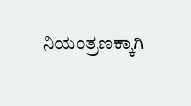ನಿಯಂತ್ರಣಕ್ಕಾಗಿ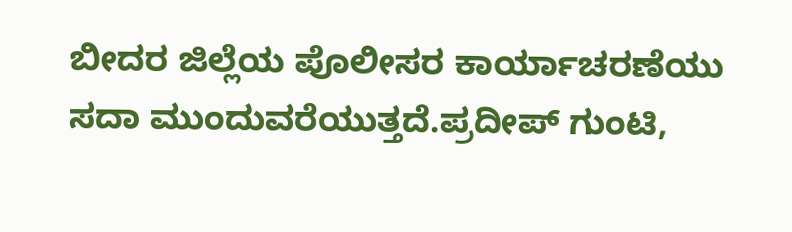ಬೀದರ ಜಿಲ್ಲೆಯ ಪೊಲೀಸರ ಕಾರ್ಯಾಚರಣೆಯು ಸದಾ ಮುಂದುವರೆಯುತ್ತದೆ.ಪ್ರದೀಪ್ ಗುಂಟಿ,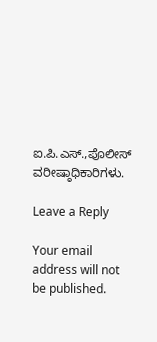ಐ.ಪಿ.ಎಸ್.,ಪೊಲೀಸ್ ವರೀಷ್ಠಾಧಿಕಾರಿಗಳು.

Leave a Reply

Your email address will not be published.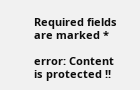Required fields are marked *

error: Content is protected !!